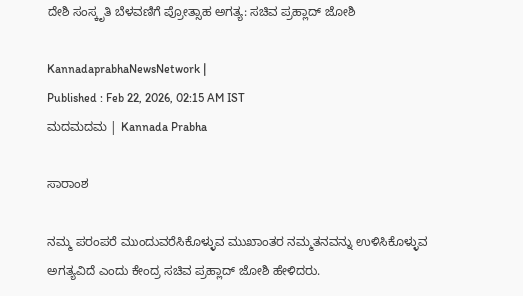ದೇಶಿ ಸಂಸ್ಕೃತಿ ಬೆಳವಣಿಗೆ ಪ್ರೋತ್ಸಾಹ ಅಗತ್ಯ: ಸಚಿವ ಪ್ರಹ್ಲಾದ್‌ ಜೋಶಿ

KannadaprabhaNewsNetwork |
Published : Feb 22, 2026, 02:15 AM IST
ಮದಮದಮ | Kannada Prabha

ಸಾರಾಂಶ

ನಮ್ಮ ಪರಂಪರೆ ಮುಂದುವರೆಸಿಕೊಳ್ಳುವ ಮುಖಾಂತರ ನಮ್ಮತನವನ್ನು ಉಳಿಸಿಕೊಳ್ಳುವ ಅಗತ್ಯವಿದೆ ಎಂದು ಕೇಂದ್ರ ಸಚಿವ ಪ್ರಹ್ಲಾದ್‌ ಜೋಶಿ ಹೇಳಿದರು.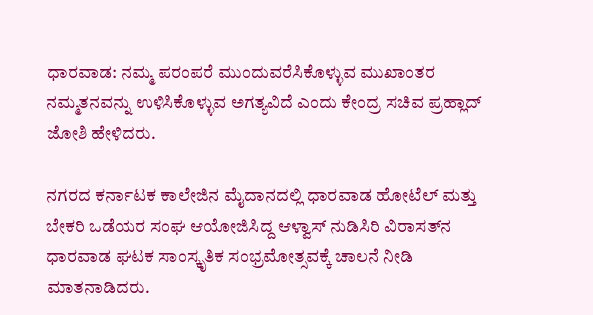ಧಾರವಾಡ: ನಮ್ಮ ಪರಂಪರೆ ಮುಂದುವರೆಸಿಕೊಳ್ಳುವ ಮುಖಾಂತರ ನಮ್ಮತನವನ್ನು ಉಳಿಸಿಕೊಳ್ಳುವ ಅಗತ್ಯವಿದೆ ಎಂದು ಕೇಂದ್ರ ಸಚಿವ ಪ್ರಹ್ಲಾದ್‌ ಜೋಶಿ ಹೇಳಿದರು.

ನಗರದ ಕರ್ನಾಟಕ ಕಾಲೇಜಿನ ಮೈದಾನದಲ್ಲಿ ಧಾರವಾಡ ಹೋಟೆಲ್ ಮತ್ತು‌ ಬೇಕರಿ ಒಡೆಯರ ಸಂಘ ಆಯೋಜಿಸಿದ್ದ ಆಳ್ವಾಸ್ ನುಡಿಸಿರಿ ವಿರಾಸತ್‌ನ ಧಾರವಾಡ ಘಟಕ ಸಾಂಸ್ಕೃತಿಕ ಸಂಭ್ರಮೋತ್ಸವಕ್ಕೆ ಚಾಲನೆ ನೀಡಿ ಮಾತನಾಡಿದರು.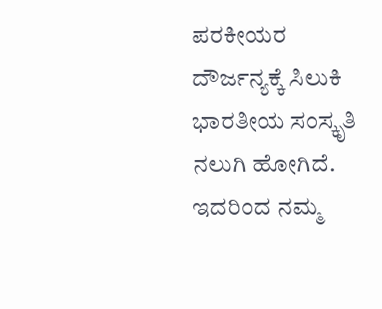ಪರಕೀಯರ ದೌರ್ಜನ್ಯಕ್ಕೆ ಸಿಲುಕಿ ಭಾರತೀಯ ಸಂಸ್ಕೃತಿ ನಲುಗಿ ಹೋಗಿದೆ. ಇದರಿಂದ ನಮ್ಮ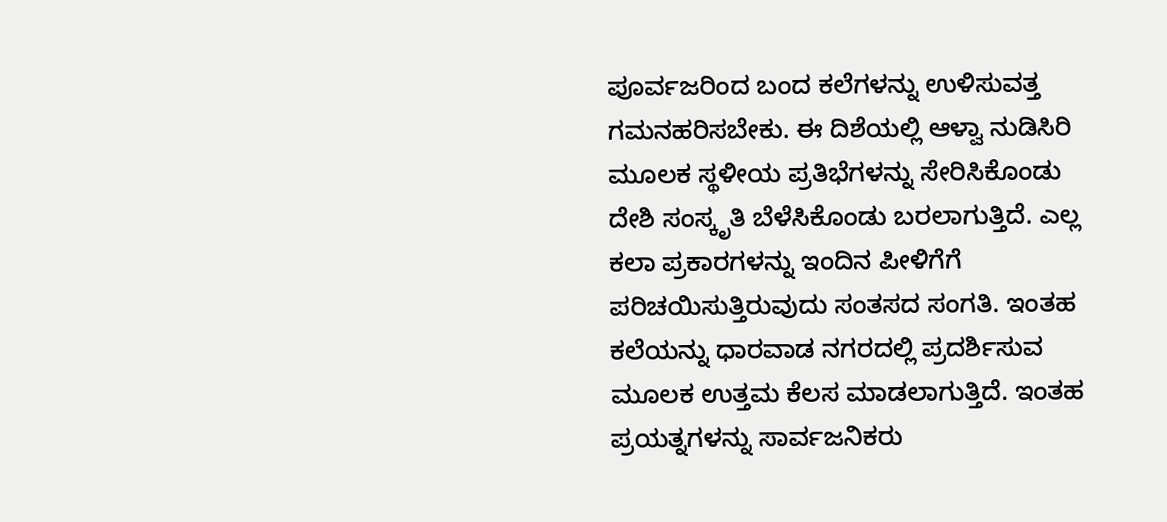ಪೂರ್ವಜರಿಂದ ಬಂದ ಕಲೆಗಳನ್ನು ಉಳಿಸುವತ್ತ ಗಮನಹರಿಸಬೇಕು. ಈ‌ ದಿಶೆಯಲ್ಲಿ ಆಳ್ವಾ ನುಡಿಸಿರಿ ಮೂಲಕ ಸ್ಥಳೀಯ ಪ್ರತಿಭೆಗಳನ್ನು ಸೇರಿಸಿಕೊಂಡು ದೇಶಿ ಸಂಸ್ಕೃತಿ ಬೆಳೆಸಿಕೊಂಡು ಬರಲಾಗುತ್ತಿದೆ. ಎಲ್ಲ ಕಲಾ ಪ್ರಕಾರಗಳನ್ನು ಇಂದಿನ ಪೀಳಿಗೆಗೆ ಪರಿಚಯಿಸುತ್ತಿರುವುದು ಸಂತಸದ ಸಂಗತಿ. ಇಂತಹ ಕಲೆಯನ್ನು ಧಾರವಾಡ ನಗರದಲ್ಲಿ ಪ್ರದರ್ಶಿಸುವ ಮೂಲಕ ಉತ್ತಮ ಕೆಲಸ ಮಾಡಲಾಗುತ್ತಿದೆ. ಇಂತಹ ಪ್ರಯತ್ನಗಳನ್ನು ಸಾರ್ವಜನಿಕರು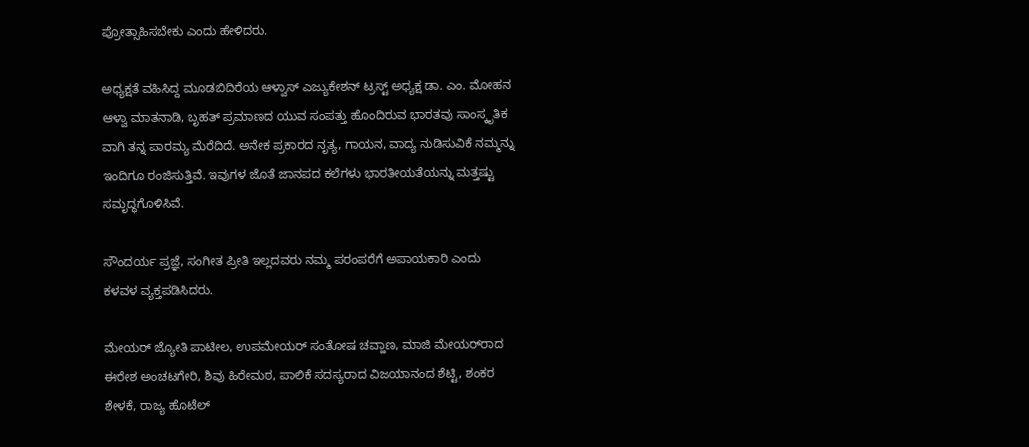ಪ್ರೋತ್ಸಾಹಿಸಬೇಕು ಎಂದು ಹೇಳಿದರು.

ಅಧ್ಯಕ್ಷತೆ ವಹಿಸಿದ್ದ ಮೂಡಬಿದಿರೆಯ ಆಳ್ವಾಸ್ ಎಜ್ಯುಕೇಶನ್ ಟ್ರಸ್ಟ್ ಅಧ್ಯಕ್ಷ ಡಾ. ಎಂ. ಮೋಹನ ಆಳ್ವಾ ಮಾತನಾಡಿ, ಬೃಹತ್ ಪ್ರಮಾಣದ ಯುವ ಸಂಪತ್ತು ಹೊಂದಿರುವ ಭಾರತವು ಸಾಂಸ್ಕೃತಿಕ ವಾಗಿ ತನ್ನ ಪಾರಮ್ಯ ಮೆರೆದಿದೆ. ಅನೇಕ ಪ್ರಕಾರದ‌ ನೃತ್ಯ, ಗಾಯನ, ವಾದ್ಯ ನುಡಿಸುವಿಕೆ ನಮ್ಮನ್ನು ಇಂದಿಗೂ ರಂಜಿಸುತ್ತಿವೆ. ಇವುಗಳ ಜೊತೆ ಜಾನಪದ ಕಲೆಗಳು ಭಾರತೀಯತೆಯನ್ನು ಮತ್ತಷ್ಟು ಸಮೃದ್ಧಗೊಳಿಸಿವೆ.

ಸೌಂದರ್ಯ ಪ್ರಜ್ಞೆ, ಸಂಗೀತ ಪ್ರೀತಿ ಇಲ್ಲದವರು ನಮ್ಮ ಪರಂಪರೆಗೆ ಅಪಾಯಕಾರಿ ಎಂದು ಕಳವಳ ವ್ಯಕ್ತಪಡಿಸಿದರು.

ಮೇಯರ್‌ ಜ್ಯೋತಿ ಪಾಟೀಲ, ಉಪ‌ಮೇಯರ್‌ ಸಂತೋಷ ಚವ್ಹಾಣ, ಮಾಜಿ ಮೇಯರ್‌ರಾದ ಈರೇಶ ಅಂಚಟಗೇರಿ, ಶಿವು ಹಿರೇಮಠ, ಪಾಲಿಕೆ ಸದಸ್ಯರಾದ ವಿಜಯಾನಂದ ಶೆಟ್ಟಿ, ಶಂಕರ ಶೇಳಕೆ, ರಾಜ್ಯ ಹೊಟೆಲ್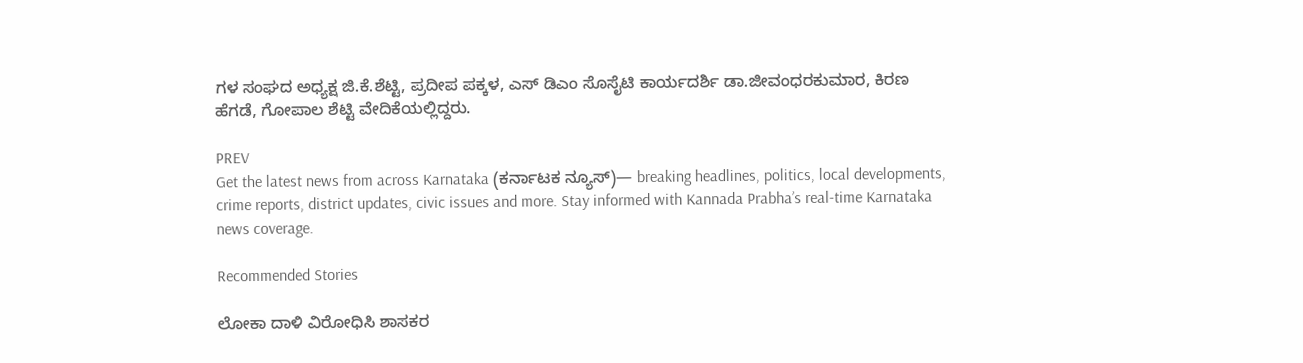ಗಳ ಸಂಘದ ಅಧ್ಯಕ್ಷ ಜಿ.ಕೆ.ಶೆಟ್ಟಿ, ಪ್ರದೀಪ‌ ಪಕ್ಕಳ, ಎಸ್ ಡಿಎಂ ಸೊಸೈಟಿ ಕಾರ್ಯದರ್ಶಿ ಡಾ.ಜೀವಂಧರಕುಮಾರ, ಕಿರಣ ಹೆಗಡೆ, ಗೋಪಾಲ ಶೆಟ್ಟಿ ವೇದಿಕೆಯಲ್ಲಿದ್ದರು.

PREV
Get the latest news from across Karnataka (ಕರ್ನಾಟಕ ನ್ಯೂಸ್)— breaking headlines, politics, local developments, crime reports, district updates, civic issues and more. Stay informed with Kannada Prabha’s real‑time Karnataka news coverage.

Recommended Stories

ಲೋಕಾ ದಾಳಿ ವಿರೋಧಿಸಿ ಶಾಸಕರ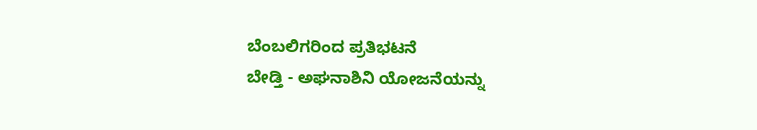ಬೆಂಬಲಿಗರಿಂದ ಪ್ರತಿಭಟನೆ
ಬೇಡ್ತಿ - ಅಘನಾಶಿನಿ ಯೋಜನೆಯನ್ನು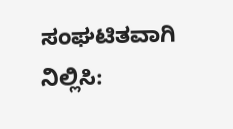ಸಂಘಟಿತವಾಗಿ ನಿಲ್ಲಿಸಿ: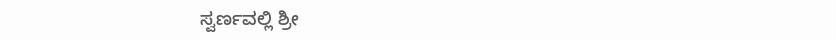ಸ್ವರ್ಣವಲ್ಲಿ ಶ್ರೀ